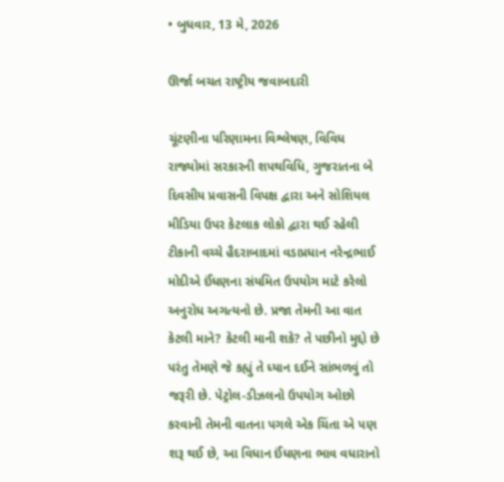• બુધવાર, 13 મે, 2026

ઊર્જા બચત રાષ્ટ્રીય જવાબદારી

ચૂંટણીના પરિણામના વિશ્લેષણ, વિવિધ રાજ્યોમાં સરકારની શપથવિધિ, ગુજરાતના બે દિવસીય પ્રવાસની વિપક્ષ દ્વારા અને સોશિયલ મીડિયા ઉપર કેટલાક લોકો દ્વારા થઈ રહેલી ટીકાની વચ્ચે હૈદરાબાદમાં વડાપ્રધાન નરેન્દ્રભાઈ મોદીએ ઈંધણના સંયમિત ઉપયોગ માટે કરેલો અનુરોધ અગત્યનો છે. પ્રજા તેમની આ વાત કેટલી માને? કેટલી માની શકે? તે પછીનો મુદ્દો છે પરંતુ તેમણે જે કહ્યું તે ધ્યાન દઈને સાંભળવું તો જરૂરી છે. પેટ્રોલ-ડીઝલનો ઉપયોગ ઓછો કરવાની તેમની વાતના પગલે એક ચિંતા એ પણ શરૂ થઈ છે, આ વિધાન ઈંધણના ભાવ વધારાનો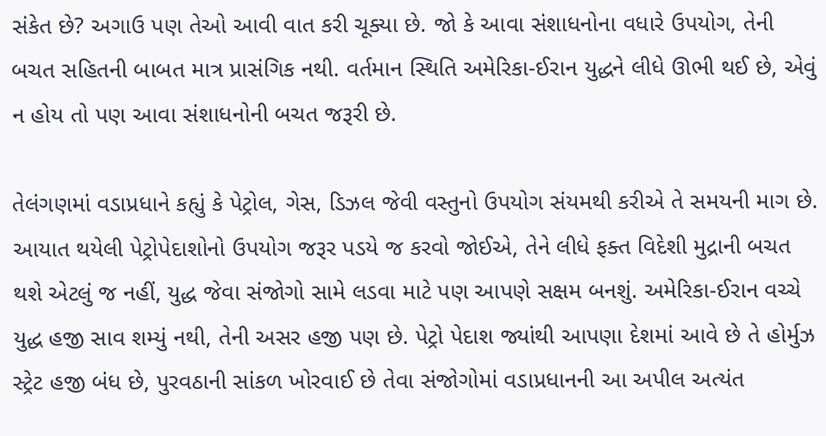સંકેત છે? અગાઉ પણ તેઓ આવી વાત કરી ચૂક્યા છે. જો કે આવા સંશાધનોના વધારે ઉપયોગ, તેની બચત સહિતની બાબત માત્ર પ્રાસંગિક નથી. વર્તમાન સ્થિતિ અમેરિકા-ઈરાન યુદ્ધને લીધે ઊભી થઈ છે, એવું ન હોય તો પણ આવા સંશાધનોની બચત જરૂરી છે.

તેલંગણમાં વડાપ્રધાને કહ્યું કે પેટ્રોલ, ગેસ, ડિઝલ જેવી વસ્તુનો ઉપયોગ સંયમથી કરીએ તે સમયની માગ છે. આયાત થયેલી પેટ્રોપેદાશોનો ઉપયોગ જરૂર પડયે જ કરવો જોઈએ, તેને લીધે ફક્ત વિદેશી મુદ્રાની બચત થશે એટલું જ નહીં, યુદ્ધ જેવા સંજોગો સામે લડવા માટે પણ આપણે સક્ષમ બનશું. અમેરિકા-ઈરાન વચ્ચે યુદ્ધ હજી સાવ શમ્યું નથી, તેની અસર હજી પણ છે. પેટ્રો પેદાશ જ્યાંથી આપણા દેશમાં આવે છે તે હોર્મુઝ સ્ટ્રેટ હજી બંધ છે, પુરવઠાની સાંકળ ખોરવાઈ છે તેવા સંજોગોમાં વડાપ્રધાનની આ અપીલ અત્યંત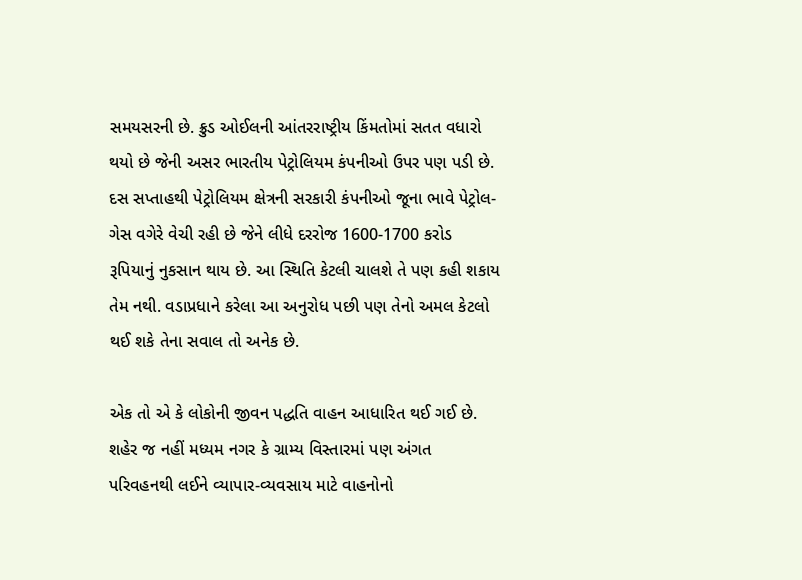સમયસરની છે. ક્રુડ ઓઈલની આંતરરાષ્ટ્રીય કિંમતોમાં સતત વધારો થયો છે જેની અસર ભારતીય પેટ્રોલિયમ કંપનીઓ ઉપર પણ પડી છે. દસ સપ્તાહથી પેટ્રોલિયમ ક્ષેત્રની સરકારી કંપનીઓ જૂના ભાવે પેટ્રોલ-ગેસ વગેરે વેચી રહી છે જેને લીધે દરરોજ 1600-1700 કરોડ રૂપિયાનું નુકસાન થાય છે. આ સ્થિતિ કેટલી ચાલશે તે પણ કહી શકાય તેમ નથી. વડાપ્રધાને કરેલા આ અનુરોધ પછી પણ તેનો અમલ કેટલો થઈ શકે તેના સવાલ તો અનેક છે.

એક તો એ કે લોકોની જીવન પદ્ધતિ વાહન આધારિત થઈ ગઈ છે. શહેર જ નહીં મધ્યમ નગર કે ગ્રામ્ય વિસ્તારમાં પણ અંગત પરિવહનથી લઈને વ્યાપાર-વ્યવસાય માટે વાહનોનો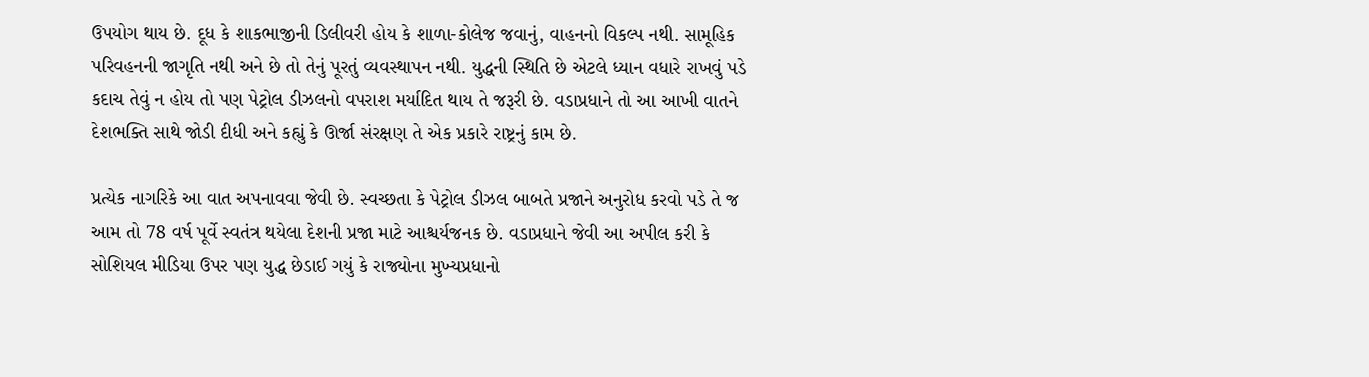ઉપયોગ થાય છે. દૂધ કે શાકભાજીની ડિલીવરી હોય કે શાળા-કોલેજ જવાનું, વાહનનો વિકલ્પ નથી. સામૂહિક પરિવહનની જાગૃતિ નથી અને છે તો તેનું પૂરતું વ્યવસ્થાપન નથી. યુદ્ધની સ્થિતિ છે એટલે ધ્યાન વધારે રાખવું પડે કદાચ તેવું ન હોય તો પણ પેટ્રોલ ડીઝલનો વપરાશ મર્યાદિત થાય તે જરૂરી છે. વડાપ્રધાને તો આ આખી વાતને દેશભક્તિ સાથે જોડી દીધી અને કહ્યું કે ઊર્જા સંરક્ષણ તે એક પ્રકારે રાષ્ટ્રનું કામ છે.

પ્રત્યેક નાગરિકે આ વાત અપનાવવા જેવી છે. સ્વચ્છતા કે પેટ્રોલ ડીઝલ બાબતે પ્રજાને અનુરોધ કરવો પડે તે જ આમ તો 78 વર્ષ પૂર્વે સ્વતંત્ર થયેલા દેશની પ્રજા માટે આશ્ચર્યજનક છે. વડાપ્રધાને જેવી આ અપીલ કરી કે સોશિયલ મીડિયા ઉપર પણ યુદ્ધ છેડાઈ ગયું કે રાજ્યોના મુખ્યપ્રધાનો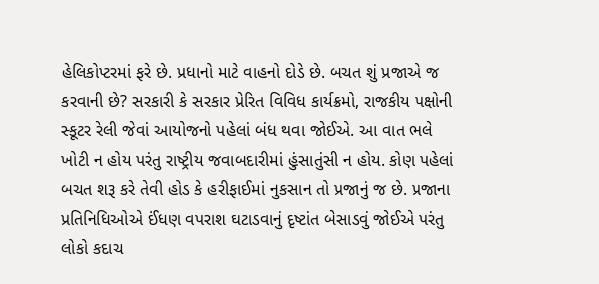હેલિકોપ્ટરમાં ફરે છે. પ્રધાનો માટે વાહનો દોડે છે. બચત શું પ્રજાએ જ કરવાની છે? સરકારી કે સરકાર પ્રેરિત વિવિધ કાર્યક્રમો, રાજકીય પક્ષોની સ્કૂટર રેલી જેવાં આયોજનો પહેલાં બંધ થવા જોઈએ. આ વાત ભલે ખોટી ન હોય પરંતુ રાષ્ટ્રીય જવાબદારીમાં હુંસાતુંસી ન હોય. કોણ પહેલાં બચત શરૂ કરે તેવી હોડ કે હરીફાઈમાં નુકસાન તો પ્રજાનું જ છે. પ્રજાના પ્રતિનિધિઓએ ઈંધણ વપરાશ ઘટાડવાનું દૃષ્ટાંત બેસાડવું જોઈએ પરંતુ લોકો કદાચ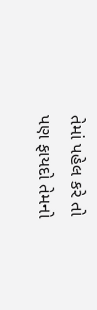તેમાં પહેલ કરે તો પણ ફાયદો તેમનો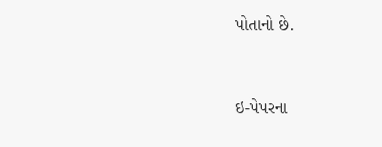પોતાનો છે.



ઇ-પેપરના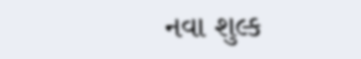નવા શુલ્ક